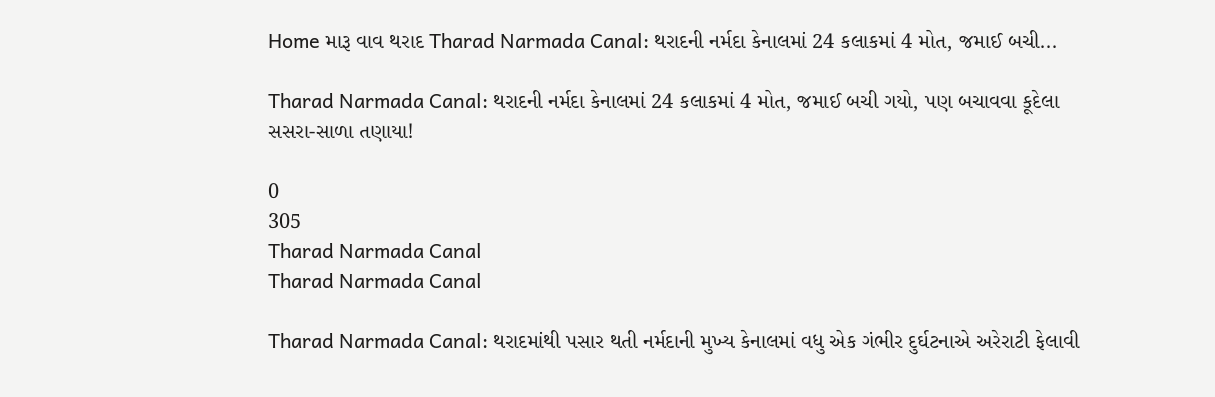Home મારૂ વાવ થરાદ Tharad Narmada Canal: થરાદની નર્મદા કેનાલમાં 24 કલાકમાં 4 મોત, જમાઈ બચી...

Tharad Narmada Canal: થરાદની નર્મદા કેનાલમાં 24 કલાકમાં 4 મોત, જમાઈ બચી ગયો, પણ બચાવવા કૂદેલા સસરા-સાળા તણાયા!

0
305
Tharad Narmada Canal
Tharad Narmada Canal

Tharad Narmada Canal: થરાદમાંથી પસાર થતી નર્મદાની મુખ્ય કેનાલમાં વધુ એક ગંભીર દુર્ઘટનાએ અરેરાટી ફેલાવી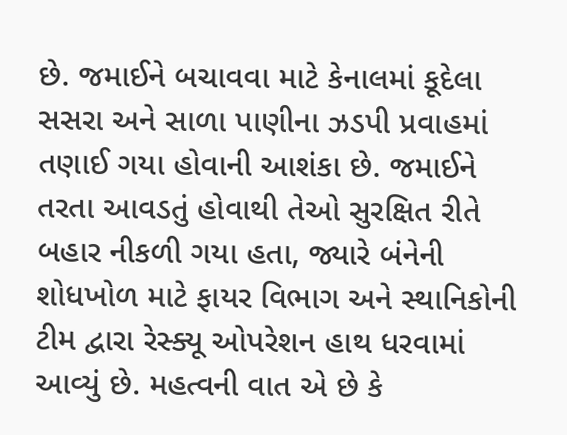છે. જમાઈને બચાવવા માટે કેનાલમાં કૂદેલા સસરા અને સાળા પાણીના ઝડપી પ્રવાહમાં તણાઈ ગયા હોવાની આશંકા છે. જમાઈને તરતા આવડતું હોવાથી તેઓ સુરક્ષિત રીતે બહાર નીકળી ગયા હતા, જ્યારે બંનેની શોધખોળ માટે ફાયર વિભાગ અને સ્થાનિકોની ટીમ દ્વારા રેસ્ક્યૂ ઓપરેશન હાથ ધરવામાં આવ્યું છે. મહત્વની વાત એ છે કે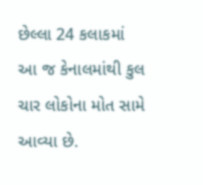છેલ્લા 24 કલાકમાં આ જ કેનાલમાંથી કુલ ચાર લોકોના મોત સામે આવ્યા છે.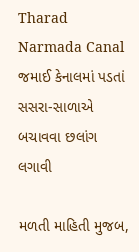Tharad Narmada Canal જમાઈ કેનાલમાં પડતાં સસરા-સાળાએ બચાવવા છલાંગ લગાવી

મળતી માહિતી મુજબ,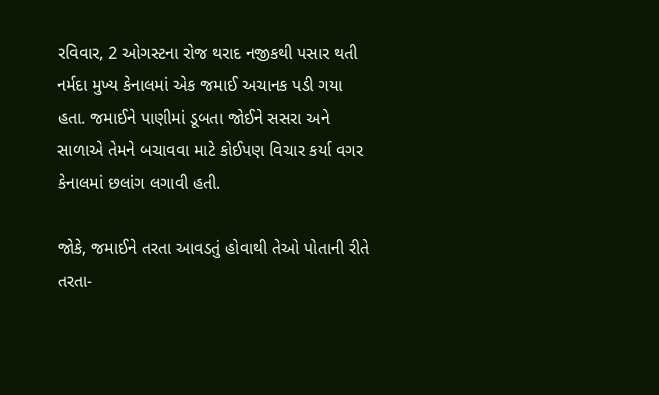રવિવાર, 2 ઓગસ્ટના રોજ થરાદ નજીકથી પસાર થતી નર્મદા મુખ્ય કેનાલમાં એક જમાઈ અચાનક પડી ગયા હતા. જમાઈને પાણીમાં ડૂબતા જોઈને સસરા અને સાળાએ તેમને બચાવવા માટે કોઈપણ વિચાર કર્યા વગર કેનાલમાં છલાંગ લગાવી હતી.

જોકે, જમાઈને તરતા આવડતું હોવાથી તેઓ પોતાની રીતે તરતા-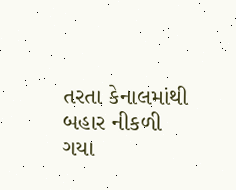તરતા કેનાલમાંથી બહાર નીકળી ગયા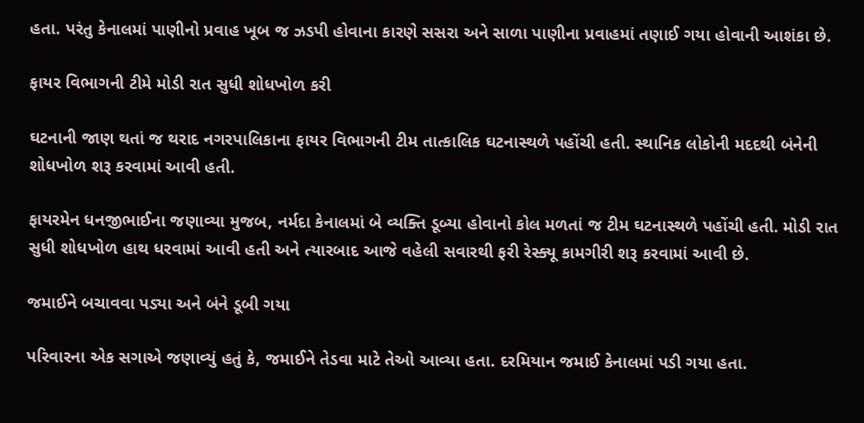હતા. પરંતુ કેનાલમાં પાણીનો પ્રવાહ ખૂબ જ ઝડપી હોવાના કારણે સસરા અને સાળા પાણીના પ્રવાહમાં તણાઈ ગયા હોવાની આશંકા છે.

ફાયર વિભાગની ટીમે મોડી રાત સુધી શોધખોળ કરી

ઘટનાની જાણ થતાં જ થરાદ નગરપાલિકાના ફાયર વિભાગની ટીમ તાત્કાલિક ઘટનાસ્થળે પહોંચી હતી. સ્થાનિક લોકોની મદદથી બંનેની શોધખોળ શરૂ કરવામાં આવી હતી.

ફાયરમેન ધનજીભાઈના જણાવ્યા મુજબ, નર્મદા કેનાલમાં બે વ્યક્તિ ડૂબ્યા હોવાનો કોલ મળતાં જ ટીમ ઘટનાસ્થળે પહોંચી હતી. મોડી રાત સુધી શોધખોળ હાથ ધરવામાં આવી હતી અને ત્યારબાદ આજે વહેલી સવારથી ફરી રેસ્ક્યૂ કામગીરી શરૂ કરવામાં આવી છે.

જમાઈને બચાવવા પડ્યા અને બંને ડૂબી ગયા

પરિવારના એક સગાએ જણાવ્યું હતું કે, જમાઈને તેડવા માટે તેઓ આવ્યા હતા. દરમિયાન જમાઈ કેનાલમાં પડી ગયા હતા.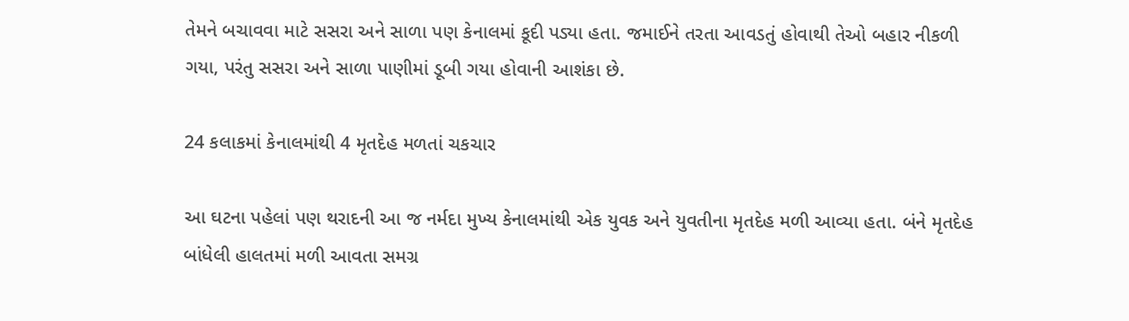તેમને બચાવવા માટે સસરા અને સાળા પણ કેનાલમાં કૂદી પડ્યા હતા. જમાઈને તરતા આવડતું હોવાથી તેઓ બહાર નીકળી ગયા, પરંતુ સસરા અને સાળા પાણીમાં ડૂબી ગયા હોવાની આશંકા છે.

24 કલાકમાં કેનાલમાંથી 4 મૃતદેહ મળતાં ચકચાર

આ ઘટના પહેલાં પણ થરાદની આ જ નર્મદા મુખ્ય કેનાલમાંથી એક યુવક અને યુવતીના મૃતદેહ મળી આવ્યા હતા. બંને મૃતદેહ બાંધેલી હાલતમાં મળી આવતા સમગ્ર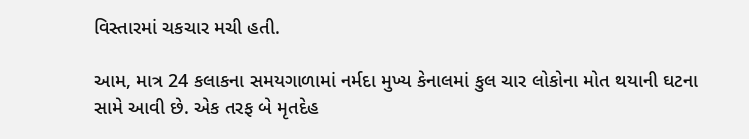વિસ્તારમાં ચકચાર મચી હતી.

આમ, માત્ર 24 કલાકના સમયગાળામાં નર્મદા મુખ્ય કેનાલમાં કુલ ચાર લોકોના મોત થયાની ઘટના સામે આવી છે. એક તરફ બે મૃતદેહ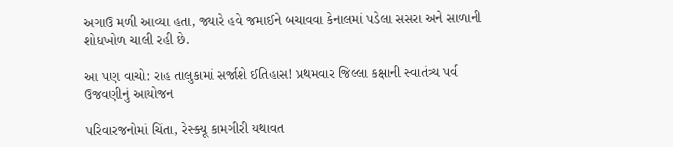અગાઉ મળી આવ્યા હતા, જ્યારે હવે જમાઈને બચાવવા કેનાલમાં પડેલા સસરા અને સાળાની શોધખોળ ચાલી રહી છે.

આ પણ વાચો: રાહ તાલુકામાં સર્જાશે ઈતિહાસ! પ્રથમવાર જિલ્લા કક્ષાની સ્વાતંત્ર્ય પર્વ ઉજવણીનું આયોજન

પરિવારજનોમાં ચિંતા, રેસ્ક્યૂ કામગીરી યથાવત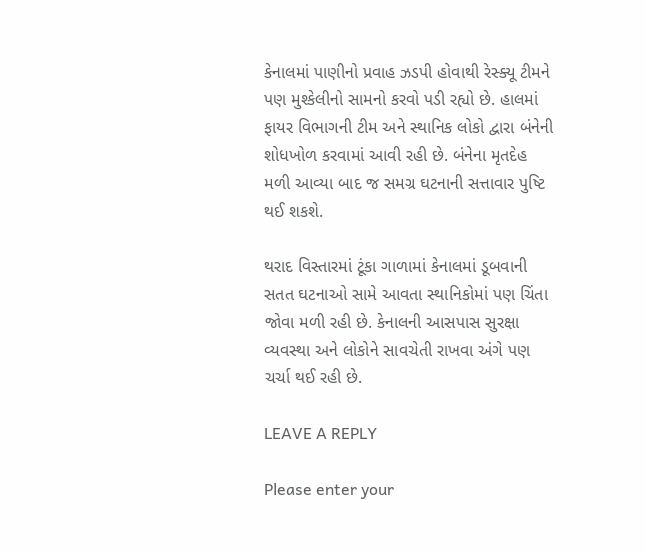કેનાલમાં પાણીનો પ્રવાહ ઝડપી હોવાથી રેસ્ક્યૂ ટીમને પણ મુશ્કેલીનો સામનો કરવો પડી રહ્યો છે. હાલમાં ફાયર વિભાગની ટીમ અને સ્થાનિક લોકો દ્વારા બંનેની શોધખોળ કરવામાં આવી રહી છે. બંનેના મૃતદેહ મળી આવ્યા બાદ જ સમગ્ર ઘટનાની સત્તાવાર પુષ્ટિ થઈ શકશે.

થરાદ વિસ્તારમાં ટૂંકા ગાળામાં કેનાલમાં ડૂબવાની સતત ઘટનાઓ સામે આવતા સ્થાનિકોમાં પણ ચિંતા જોવા મળી રહી છે. કેનાલની આસપાસ સુરક્ષા વ્યવસ્થા અને લોકોને સાવચેતી રાખવા અંગે પણ ચર્ચા થઈ રહી છે.

LEAVE A REPLY

Please enter your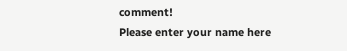comment!
Please enter your name here